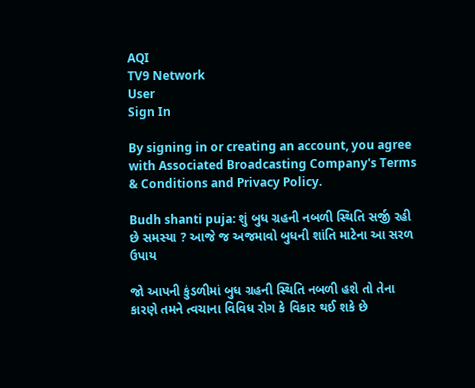AQI
TV9 Network
User
Sign In

By signing in or creating an account, you agree with Associated Broadcasting Company's Terms & Conditions and Privacy Policy.

Budh shanti puja: શું બુધ ગ્રહની નબળી સ્થિતિ સર્જી રહી છે સમસ્યા ? આજે જ અજમાવો બુધની શાંતિ માટેના આ સરળ ઉપાય

જો આપની કુંડળીમાં બુધ ગ્રહની સ્થિતિ નબળી હશે તો તેના કારણે તમને ત્વચાના વિવિધ રોગ કે વિકાર થઈ શકે છે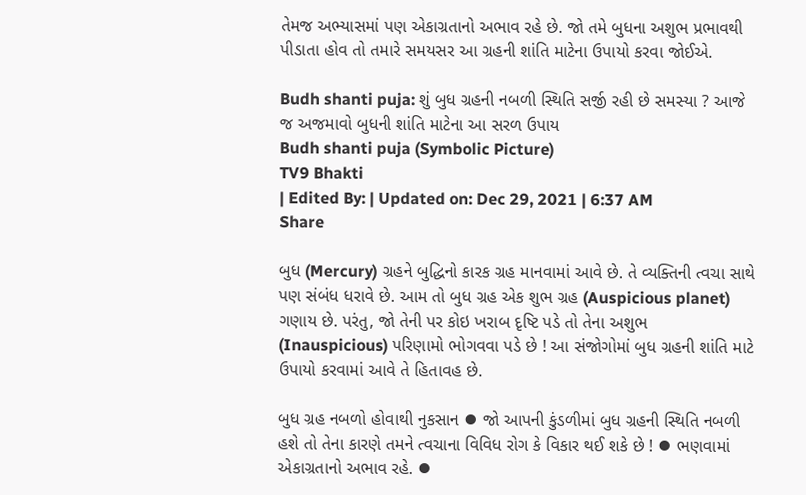તેમજ અભ્યાસમાં પણ એકાગ્રતાનો અભાવ રહે છે. જો તમે બુધના અશુભ પ્રભાવથી પીડાતા હોવ તો તમારે સમયસર આ ગ્રહની શાંતિ માટેના ઉપાયો કરવા જોઈએ.

Budh shanti puja: શું બુધ ગ્રહની નબળી સ્થિતિ સર્જી રહી છે સમસ્યા ? આજે જ અજમાવો બુધની શાંતિ માટેના આ સરળ ઉપાય
Budh shanti puja (Symbolic Picture)
TV9 Bhakti
| Edited By: | Updated on: Dec 29, 2021 | 6:37 AM
Share

બુધ (Mercury) ગ્રહને બુદ્ધિનો કારક ગ્રહ માનવામાં આવે છે. તે વ્યક્તિની ત્વચા સાથે પણ સંબંધ ધરાવે છે. આમ તો બુધ ગ્રહ એક શુભ ગ્રહ (Auspicious planet) ગણાય છે. પરંતુ, જો તેની પર કોઇ ખરાબ દૃષ્ટિ પડે તો તેના અશુભ (Inauspicious) પરિણામો ભોગવવા પડે છે ! આ સંજોગોમાં બુધ ગ્રહની શાંતિ માટે ઉપાયો કરવામાં આવે તે હિતાવહ છે.

બુધ ગ્રહ નબળો હોવાથી નુકસાન ⦁ જો આપની કુંડળીમાં બુધ ગ્રહની સ્થિતિ નબળી હશે તો તેના કારણે તમને ત્વચાના વિવિધ રોગ કે વિકાર થઈ શકે છે ! ⦁ ભણવામાં એકાગ્રતાનો અભાવ રહે. ⦁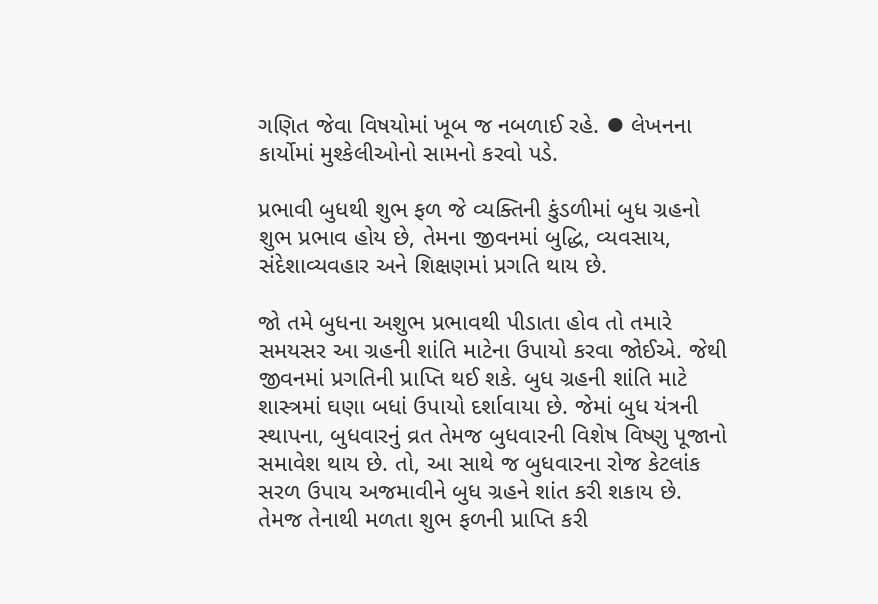ગણિત જેવા વિષયોમાં ખૂબ જ નબળાઈ રહે. ⦁ લેખનના કાર્યોમાં મુશ્કેલીઓનો સામનો કરવો પડે.

પ્રભાવી બુધથી શુભ ફળ જે વ્યક્તિની કુંડળીમાં બુધ ગ્રહનો શુભ પ્રભાવ હોય છે, તેમના જીવનમાં બુદ્ધિ, વ્યવસાય, સંદેશાવ્યવહાર અને શિક્ષણમાં પ્રગતિ થાય છે.

જો તમે બુધના અશુભ પ્રભાવથી પીડાતા હોવ તો તમારે સમયસર આ ગ્રહની શાંતિ માટેના ઉપાયો કરવા જોઈએ. જેથી જીવનમાં પ્રગતિની પ્રાપ્તિ થઈ શકે. બુધ ગ્રહની શાંતિ માટે શાસ્ત્રમાં ઘણા બધાં ઉપાયો દર્શાવાયા છે. જેમાં બુધ યંત્રની સ્થાપના, બુધવારનું વ્રત તેમજ બુધવારની વિશેષ વિષ્ણુ પૂજાનો સમાવેશ થાય છે. તો, આ સાથે જ બુધવારના રોજ કેટલાંક સરળ ઉપાય અજમાવીને બુધ ગ્રહને શાંત કરી શકાય છે. તેમજ તેનાથી મળતા શુભ ફળની પ્રાપ્તિ કરી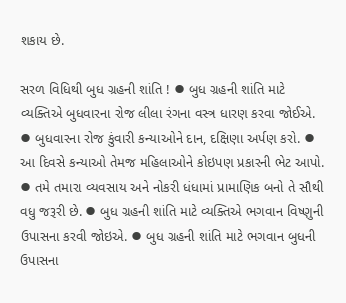શકાય છે.

સરળ વિધિથી બુધ ગ્રહની શાંતિ ! ⦁ બુધ ગ્રહની શાંતિ માટે વ્યક્તિએ બુધવારના રોજ લીલા રંગના વસ્ત્ર ધારણ કરવા જોઈએ. ⦁ બુધવારના રોજ કુંવારી કન્યાઓને દાન, દક્ષિણા અર્પણ કરો. ⦁ આ દિવસે કન્યાઓ તેમજ મહિલાઓને કોઇપણ પ્રકારની ભેટ આપો. ⦁ તમે તમારા વ્યવસાય અને નોકરી ધંધામાં પ્રામાણિક બનો તે સૌથી વધુ જરૂરી છે. ⦁ બુધ ગ્રહની શાંતિ માટે વ્યક્તિએ ભગવાન વિષ્ણુની ઉપાસના કરવી જોઇએ. ⦁ બુધ ગ્રહની શાંતિ માટે ભગવાન બુધની ઉપાસના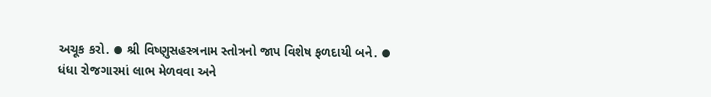અચૂક કરો. ⦁ શ્રી વિષ્ણુસહસ્ત્રનામ સ્તોત્રનો જાપ વિશેષ ફળદાયી બને. ⦁ ધંધા રોજગારમાં લાભ મેળવવા અને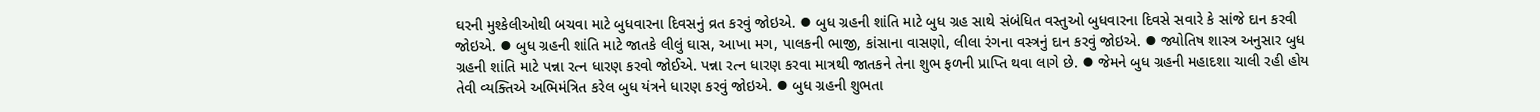ઘરની મુશ્કેલીઓથી બચવા માટે બુધવારના દિવસનું વ્રત કરવું જોઇએ. ⦁ બુધ ગ્રહની શાંતિ માટે બુધ ગ્રહ સાથે સંબંધિત વસ્તુઓ બુધવારના દિવસે સવારે કે સાંજે દાન કરવી જોઇએ. ⦁ બુધ ગ્રહની શાંતિ માટે જાતકે લીલું ઘાસ, આખા મગ, પાલકની ભાજી, કાંસાના વાસણો, લીલા રંગના વસ્ત્રનું દાન કરવું જોઇએ. ⦁ જ્યોતિષ શાસ્ત્ર અનુસાર બુધ ગ્રહની શાંતિ માટે પન્ના રત્ન ધારણ કરવો જોઈએ. પન્ના રત્ન ધારણ કરવા માત્રથી જાતકને તેના શુભ ફળની પ્રાપ્તિ થવા લાગે છે. ⦁ જેમને બુધ ગ્રહની મહાદશા ચાલી રહી હોય તેવી વ્યક્તિએ અભિમંત્રિત કરેલ બુધ યંત્રને ધારણ કરવું જોઇએ. ⦁ બુધ ગ્રહની શુભતા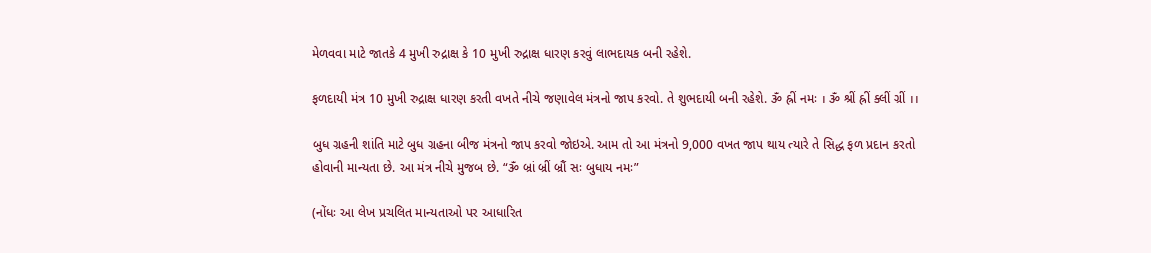મેળવવા માટે જાતકે 4 મુખી રુદ્રાક્ષ કે 10 મુખી રુદ્રાક્ષ ધારણ કરવું લાભદાયક બની રહેશે.

ફળદાયી મંત્ર 10 મુખી રુદ્રાક્ષ ધારણ કરતી વખતે નીચે જણાવેલ મંત્રનો જાપ કરવો. તે શુભદાયી બની રહેશે. ૐ હ્રીં નમઃ । ૐ શ્રીં હ્રીં ક્લીં ગ્રીં ।।

બુધ ગ્રહની શાંતિ માટે બુધ ગ્રહના બીજ મંત્રનો જાપ કરવો જોઇએ. આમ તો આ મંત્રનો 9,000 વખત જાપ થાય ત્યારે તે સિદ્ધ ફળ પ્રદાન કરતો હોવાની માન્યતા છે. આ મંત્ર નીચે મુજબ છે. “ૐ બ્રાં બ્રીં બ્રૌં સઃ બુધાય નમઃ”

(નોંધઃ આ લેખ પ્રચલિત માન્યતાઓ પર આધારિત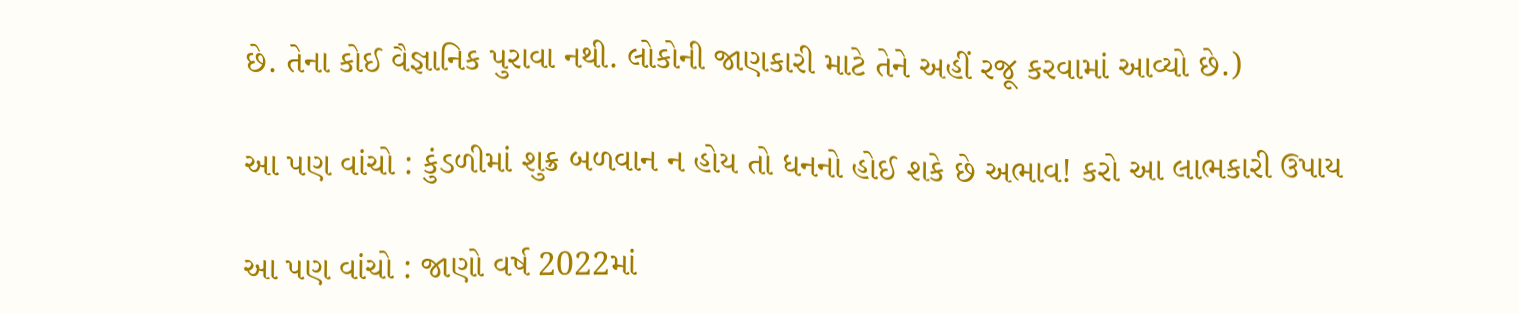છે. તેના કોઈ વૈજ્ઞાનિક પુરાવા નથી. લોકોની જાણકારી માટે તેને અહીં રજૂ કરવામાં આવ્યો છે.)

આ પણ વાંચો : કુંડળીમાં શુક્ર બળવાન ન હોય તો ધનનો હોઈ શકે છે અભાવ! કરો આ લાભકારી ઉપાય

આ પણ વાંચો : જાણો વર્ષ 2022માં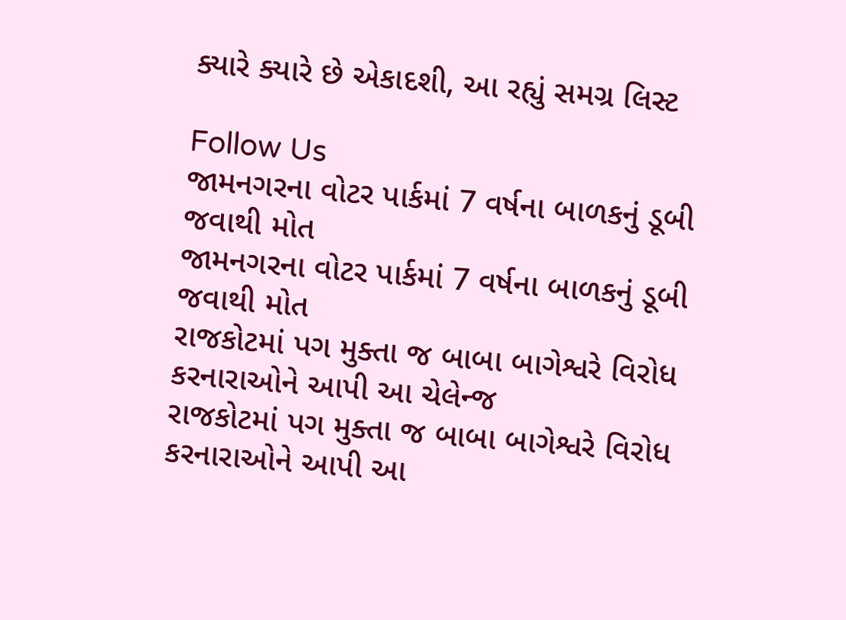ક્યારે ક્યારે છે એકાદશી, આ રહ્યું સમગ્ર લિસ્ટ

Follow Us
જામનગરના વોટર પાર્કમાં 7 વર્ષના બાળકનું ડૂબી જવાથી મોત
જામનગરના વોટર પાર્કમાં 7 વર્ષના બાળકનું ડૂબી જવાથી મોત
રાજકોટમાં પગ મુક્તા જ બાબા બાગેશ્વરે વિરોધ કરનારાઓને આપી આ ચેલેન્જ
રાજકોટમાં પગ મુક્તા જ બાબા બાગેશ્વરે વિરોધ કરનારાઓને આપી આ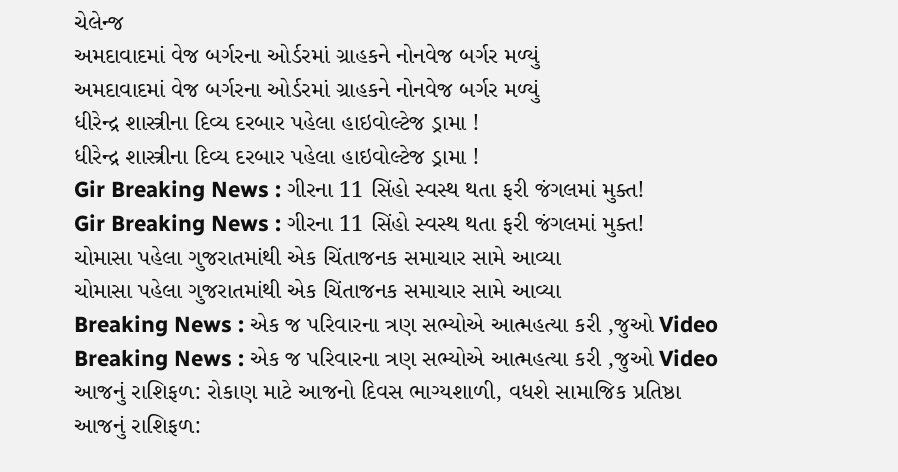ચેલેન્જ
અમદાવાદમાં વેજ બર્ગરના ઓર્ડરમાં ગ્રાહકને નોનવેજ બર્ગર મળ્યું
અમદાવાદમાં વેજ બર્ગરના ઓર્ડરમાં ગ્રાહકને નોનવેજ બર્ગર મળ્યું
ધીરેન્દ્ર શાસ્ત્રીના દિવ્ય દરબાર પહેલા હાઇવોલ્ટેજ ડ્રામા !
ધીરેન્દ્ર શાસ્ત્રીના દિવ્ય દરબાર પહેલા હાઇવોલ્ટેજ ડ્રામા !
Gir Breaking News : ગીરના 11 સિંહો સ્વસ્થ થતા ફરી જંગલમાં મુક્ત!
Gir Breaking News : ગીરના 11 સિંહો સ્વસ્થ થતા ફરી જંગલમાં મુક્ત!
ચોમાસા પહેલા ગુજરાતમાંથી એક ચિંતાજનક સમાચાર સામે આવ્યા
ચોમાસા પહેલા ગુજરાતમાંથી એક ચિંતાજનક સમાચાર સામે આવ્યા
Breaking News : એક જ પરિવારના ત્રણ સભ્યોએ આત્મહત્યા કરી ,જુઓ Video
Breaking News : એક જ પરિવારના ત્રણ સભ્યોએ આત્મહત્યા કરી ,જુઓ Video
આજનું રાશિફળ: રોકાણ માટે આજનો દિવસ ભાગ્યશાળી, વધશે સામાજિક પ્રતિષ્ઠા
આજનું રાશિફળ: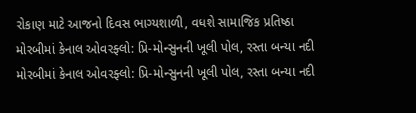રોકાણ માટે આજનો દિવસ ભાગ્યશાળી, વધશે સામાજિક પ્રતિષ્ઠા
મોરબીમાં કેનાલ ઓવરફ્લો: પ્રિ-મોન્સુનની ખૂલી પોલ, રસ્તા બન્યા નદી
મોરબીમાં કેનાલ ઓવરફ્લો: પ્રિ-મોન્સુનની ખૂલી પોલ, રસ્તા બન્યા નદી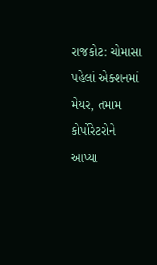રાજકોટ: ચોમાસા પહેલાં એક્શનમાં મેયર, તમામ કોર્પોરેટરોને આપ્યા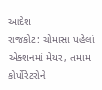આદેશ
રાજકોટ: ચોમાસા પહેલાં એક્શનમાં મેયર, તમામ કોર્પોરેટરોને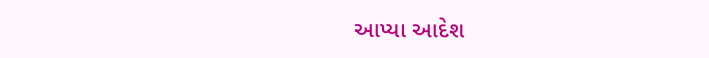આપ્યા આદેશ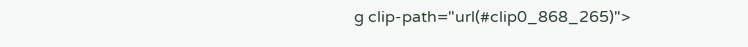g clip-path="url(#clip0_868_265)">